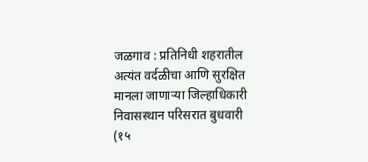जळगाव : प्रतिनिधी शहरातील अत्यंत वर्दळीचा आणि सुरक्षित मानला जाणाऱ्या जिल्हाधिकारी निवासस्थान परिसरात बुधवारी (१५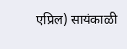एप्रिल) सायंकाळी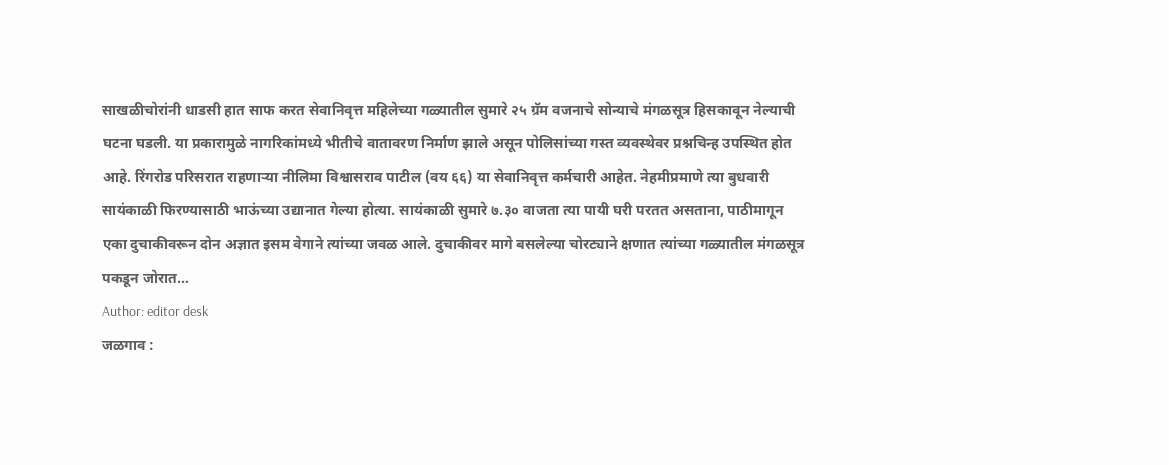साखळीचोरांनी धाडसी हात साफ करत सेवानिवृत्त महिलेच्या गळ्यातील सुमारे २५ ग्रॅम वजनाचे सोन्याचे मंगळसूत्र हिसकावून नेल्याची घटना घडली. या प्रकारामुळे नागरिकांमध्ये भीतीचे वातावरण निर्माण झाले असून पोलिसांच्या गस्त व्यवस्थेवर प्रश्नचिन्ह उपस्थित होत आहे. रिंगरोड परिसरात राहणाऱ्या नीलिमा विश्वासराव पाटील (वय ६६) या सेवानिवृत्त कर्मचारी आहेत. नेहमीप्रमाणे त्या बुधवारी सायंकाळी फिरण्यासाठी भाऊंच्या उद्यानात गेल्या होत्या. सायंकाळी सुमारे ७.३० वाजता त्या पायी घरी परतत असताना, पाठीमागून एका दुचाकीवरून दोन अज्ञात इसम वेगाने त्यांच्या जवळ आले. दुचाकीवर मागे बसलेल्या चोरट्याने क्षणात त्यांच्या गळ्यातील मंगळसूत्र पकडून जोरात…
Author: editor desk
जळगाव :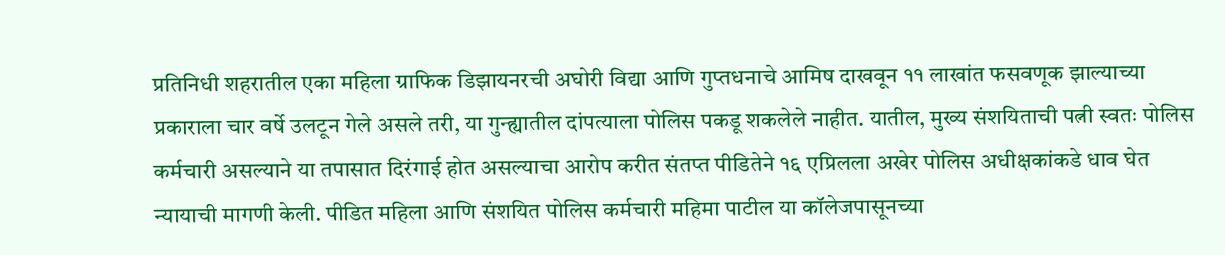प्रतिनिधी शहरातील एका महिला ग्राफिक डिझायनरची अघोरी विद्या आणि गुप्तधनाचे आमिष दाखवून ११ लाखांत फसवणूक झाल्याच्या प्रकाराला चार वर्षे उलटून गेले असले तरी, या गुन्ह्यातील दांपत्याला पोलिस पकडू शकलेले नाहीत. यातील, मुख्य संशयिताची पत्नी स्वतः पोलिस कर्मचारी असल्याने या तपासात दिरंगाई होत असल्याचा आरोप करीत संतप्त पीडितेने १६ एप्रिलला अखेर पोलिस अधीक्षकांकडे धाव घेत न्यायाची मागणी केली. पीडित महिला आणि संशयित पोलिस कर्मचारी महिमा पाटील या कॉलेजपासूनच्या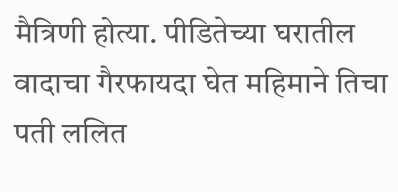मैत्रिणी होत्या. पीडितेच्या घरातील वादाचा गैरफायदा घेत महिमाने तिचा पती ललित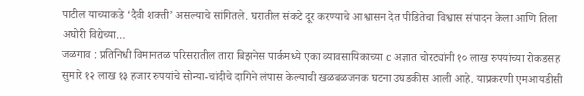पाटील याच्याकडे ‘दैवी शक्ती’ असल्याचे सांगितले. घरातील संकटे दूर करण्याचे आश्वासन देत पीडितेचा विश्वास संपादन केला आणि तिला अघोरी विद्येच्या…
जळगाव : प्रतिनिधी विमानतळ परिसरातील तारा बिझनेस पार्कमध्ये एका व्यावसायिकाच्या c अज्ञात चोरट्यांनी १० लाख रुपयांच्या रोकडसह सुमारे १२ लाख १३ हजार रुपयांचे सोन्या-चांदीचे दागिने लंपास केल्याची खळबळजनक घटना उघडकीस आली आहे. याप्रकरणी एमआयडीसी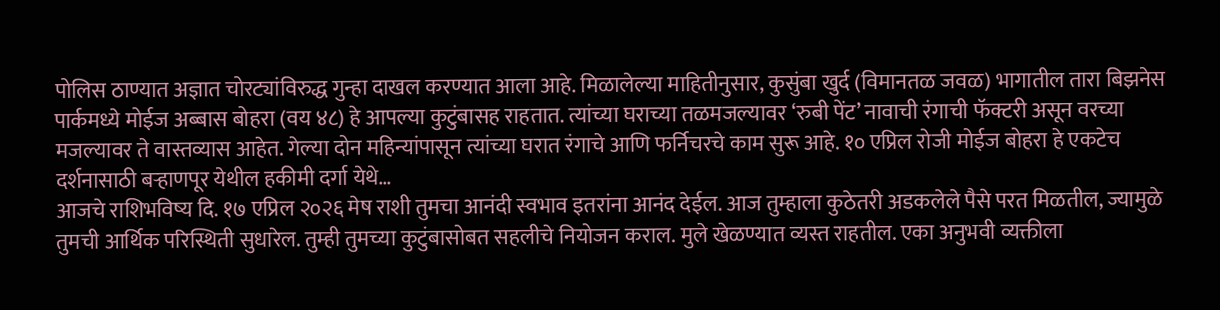पोलिस ठाण्यात अज्ञात चोरट्यांविरुद्ध गुन्हा दाखल करण्यात आला आहे. मिळालेल्या माहितीनुसार, कुसुंबा खुर्द (विमानतळ जवळ) भागातील तारा बिझनेस पार्कमध्ये मोईज अब्बास बोहरा (वय ४८) हे आपल्या कुटुंबासह राहतात. त्यांच्या घराच्या तळमजल्यावर ‘रुबी पेंट’ नावाची रंगाची फॅक्टरी असून वरच्या मजल्यावर ते वास्तव्यास आहेत. गेल्या दोन महिन्यांपासून त्यांच्या घरात रंगाचे आणि फर्निचरचे काम सुरू आहे. १० एप्रिल रोजी मोईज बोहरा हे एकटेच दर्शनासाठी बऱ्हाणपूर येथील हकीमी दर्गा येथे…
आजचे राशिभविष्य दि. १७ एप्रिल २०२६ मेष राशी तुमचा आनंदी स्वभाव इतरांना आनंद देईल. आज तुम्हाला कुठेतरी अडकलेले पैसे परत मिळतील, ज्यामुळे तुमची आर्थिक परिस्थिती सुधारेल. तुम्ही तुमच्या कुटुंबासोबत सहलीचे नियोजन कराल. मुले खेळण्यात व्यस्त राहतील. एका अनुभवी व्यक्तीला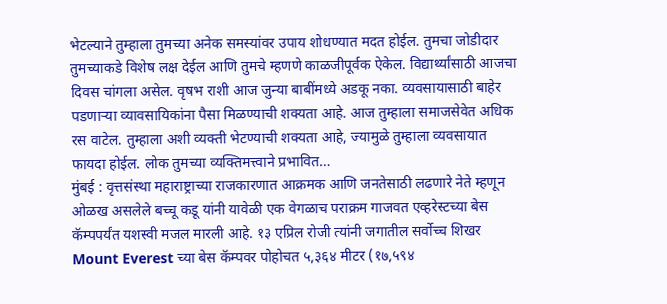भेटल्याने तुम्हाला तुमच्या अनेक समस्यांवर उपाय शोधण्यात मदत होईल. तुमचा जोडीदार तुमच्याकडे विशेष लक्ष देईल आणि तुमचे म्हणणे काळजीपूर्वक ऐकेल. विद्यार्थ्यांसाठी आजचा दिवस चांगला असेल. वृषभ राशी आज जुन्या बाबींमध्ये अडकू नका. व्यवसायासाठी बाहेर पडणाऱ्या व्यावसायिकांना पैसा मिळण्याची शक्यता आहे. आज तुम्हाला समाजसेवेत अधिक रस वाटेल. तुम्हाला अशी व्यक्ती भेटण्याची शक्यता आहे, ज्यामुळे तुम्हाला व्यवसायात फायदा होईल. लोक तुमच्या व्यक्तिमत्त्वाने प्रभावित…
मुंबई : वृत्तसंस्था महाराष्ट्राच्या राजकारणात आक्रमक आणि जनतेसाठी लढणारे नेते म्हणून ओळख असलेले बच्चू कडू यांनी यावेळी एक वेगळाच पराक्रम गाजवत एव्हरेस्टच्या बेस कॅम्पपर्यंत यशस्वी मजल मारली आहे. १३ एप्रिल रोजी त्यांनी जगातील सर्वोच्च शिखर Mount Everest च्या बेस कॅम्पवर पोहोचत ५,३६४ मीटर (१७,५९४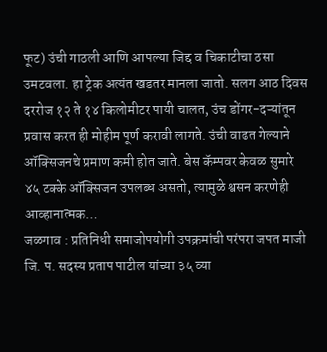फूट) उंची गाठली आणि आपल्या जिद्द व चिकाटीचा ठसा उमटवला. हा ट्रेक अत्यंत खडतर मानला जातो. सलग आठ दिवस दररोज १२ ते १४ किलोमीटर पायी चालत, उंच डोंगर-दऱ्यांतून प्रवास करत ही मोहीम पूर्ण करावी लागते. उंची वाढत गेल्याने ऑक्सिजनचे प्रमाण कमी होत जाते. बेस कॅम्पवर केवळ सुमारे ४५ टक्के ऑक्सिजन उपलब्ध असतो, त्यामुळे श्वसन करणेही आव्हानात्मक…
जळगाव : प्रतिनिधी समाजोपयोगी उपक्रमांची परंपरा जपत माजी जि. प. सदस्य प्रताप पाटील यांच्या ३५ व्या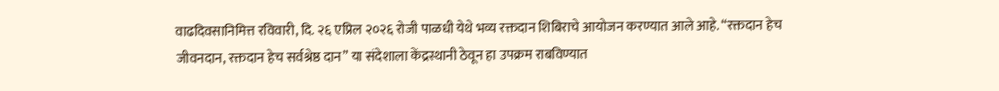वाढदिवसानिमित्त रविवारी, दि. २६ एप्रिल २०२६ रोजी पाळधी येथे भव्य रक्तदान शिबिराचे आयोजन करण्यात आले आहे. “रक्तदान हेच जीवनदान, रक्तदान हेच सर्वश्रेष्ठ दान” या संदेशाला केंद्रस्थानी ठेवून हा उपक्रम राबविण्यात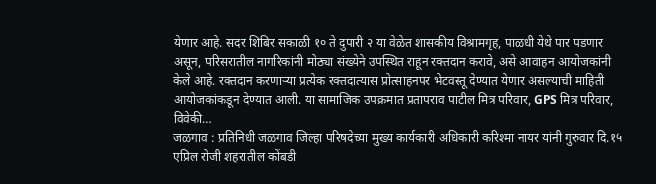येणार आहे. सदर शिबिर सकाळी १० ते दुपारी २ या वेळेत शासकीय विश्रामगृह, पाळधी येथे पार पडणार असून, परिसरातील नागरिकांनी मोठ्या संख्येने उपस्थित राहून रक्तदान करावे, असे आवाहन आयोजकांनी केले आहे. रक्तदान करणाऱ्या प्रत्येक रक्तदात्यास प्रोत्साहनपर भेटवस्तू देण्यात येणार असल्याची माहिती आयोजकांकडून देण्यात आली. या सामाजिक उपक्रमात प्रतापराव पाटील मित्र परिवार, GPS मित्र परिवार, विवेकी…
जळगाव : प्रतिनिधी जळगाव जिल्हा परिषदेच्या मुख्य कार्यकारी अधिकारी करिश्मा नायर यांनी गुरुवार दि.१५ एप्रिल रोजी शहरातील कोंबडी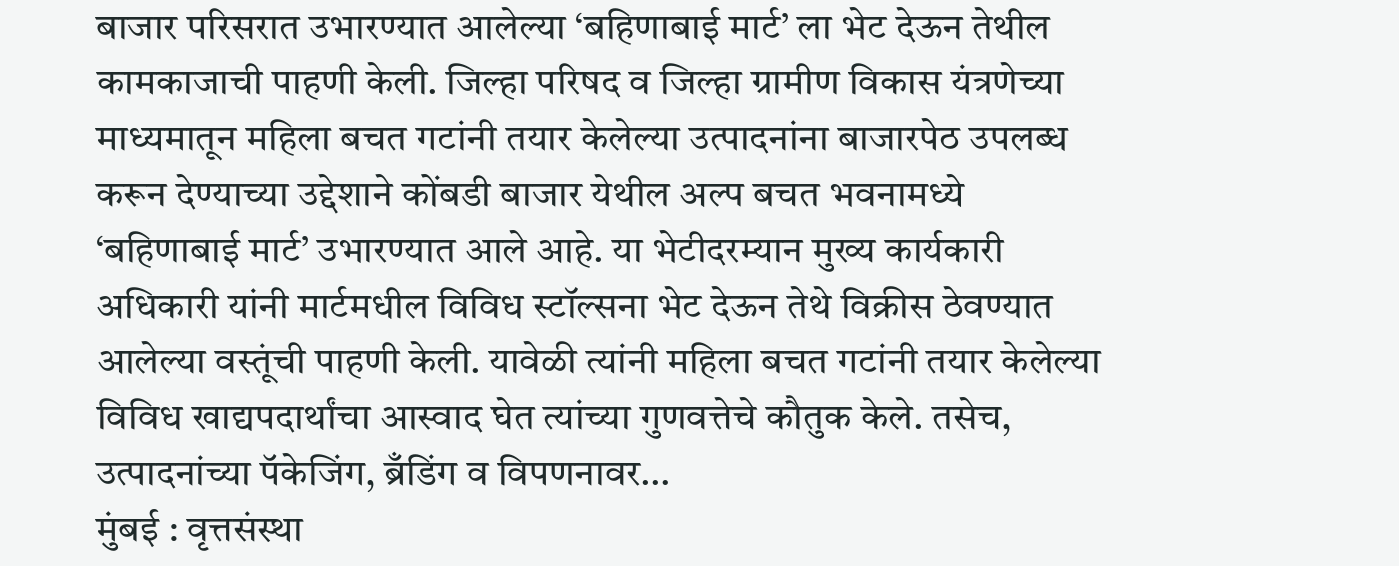बाजार परिसरात उभारण्यात आलेल्या ‘बहिणाबाई मार्ट’ ला भेट देऊन तेथील कामकाजाची पाहणी केली. जिल्हा परिषद व जिल्हा ग्रामीण विकास यंत्रणेच्या माध्यमातून महिला बचत गटांनी तयार केलेल्या उत्पादनांना बाजारपेठ उपलब्ध करून देण्याच्या उद्देशाने कोंबडी बाजार येथील अल्प बचत भवनामध्ये ‘बहिणाबाई मार्ट’ उभारण्यात आले आहे. या भेटीदरम्यान मुख्य कार्यकारी अधिकारी यांनी मार्टमधील विविध स्टॉल्सना भेट देऊन तेथे विक्रीस ठेवण्यात आलेल्या वस्तूंची पाहणी केली. यावेळी त्यांनी महिला बचत गटांनी तयार केलेल्या विविध खाद्यपदार्थांचा आस्वाद घेत त्यांच्या गुणवत्तेचे कौतुक केले. तसेच, उत्पादनांच्या पॅकेजिंग, ब्रँडिंग व विपणनावर…
मुंबई : वृत्तसंस्था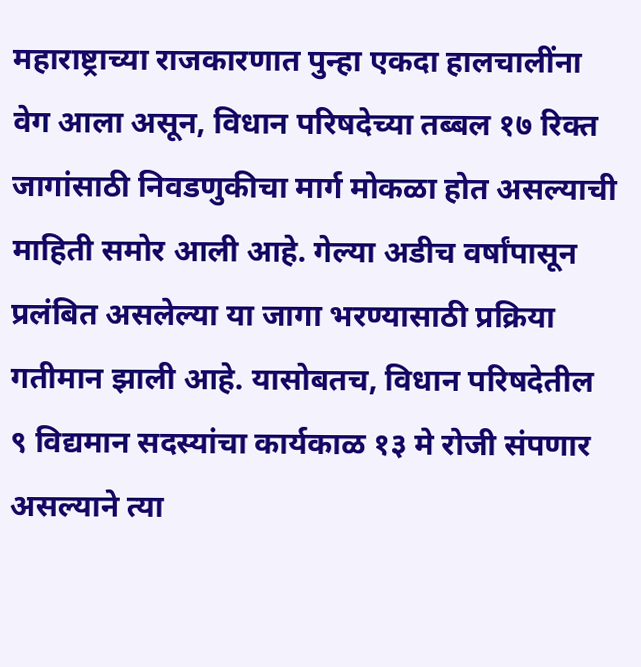महाराष्ट्राच्या राजकारणात पुन्हा एकदा हालचालींना वेग आला असून, विधान परिषदेच्या तब्बल १७ रिक्त जागांसाठी निवडणुकीचा मार्ग मोकळा होत असल्याची माहिती समोर आली आहे. गेल्या अडीच वर्षांपासून प्रलंबित असलेल्या या जागा भरण्यासाठी प्रक्रिया गतीमान झाली आहे. यासोबतच, विधान परिषदेतील ९ विद्यमान सदस्यांचा कार्यकाळ १३ मे रोजी संपणार असल्याने त्या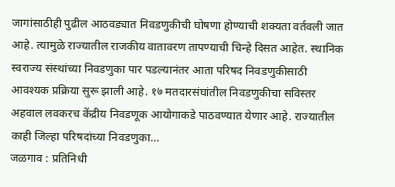जागांसाठीही पुढील आठवड्यात निवडणुकीची घोषणा होण्याची शक्यता वर्तवली जात आहे. त्यामुळे राज्यातील राजकीय वातावरण तापण्याची चिन्हे दिसत आहेत. स्थानिक स्वराज्य संस्थांच्या निवडणुका पार पडल्यानंतर आता परिषद निवडणुकीसाठी आवश्यक प्रक्रिया सुरू झाली आहे. १७ मतदारसंघांतील निवडणुकीचा सविस्तर अहवाल लवकरच केंद्रीय निवडणूक आयोगाकडे पाठवण्यात येणार आहे. राज्यातील काही जिल्हा परिषदांच्या निवडणुका…
जळगाव : प्रतिनिधी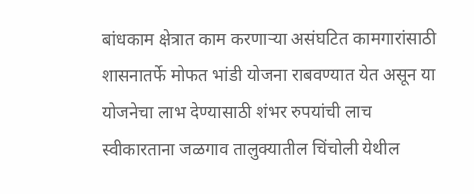बांधकाम क्षेत्रात काम करणाऱ्या असंघटित कामगारांसाठी शासनातर्फे मोफत भांडी योजना राबवण्यात येत असून या योजनेचा लाभ देण्यासाठी शंभर रुपयांची लाच स्वीकारताना जळगाव तालुक्यातील चिंचोली येथील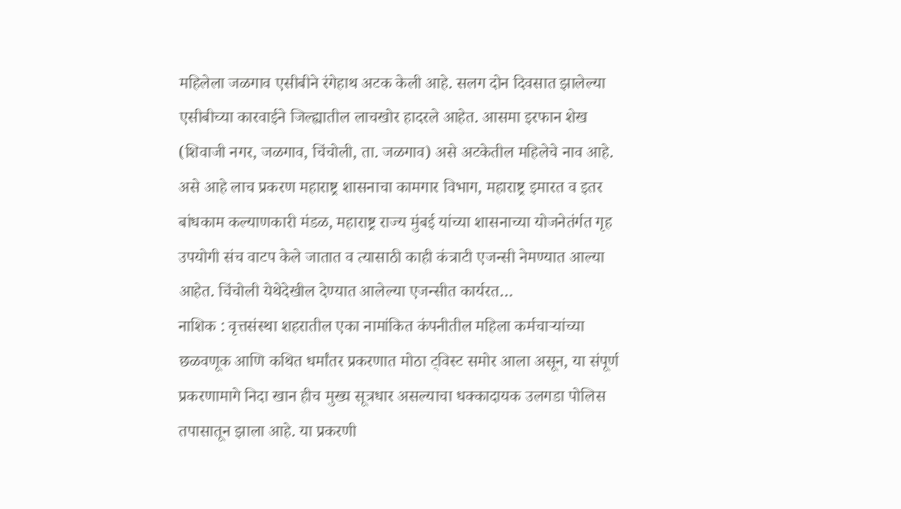महिलेला जळगाव एसीबीने रंगेहाथ अटक केली आहे. सलग दोन दिवसात झालेल्या एसीबीच्या कारवाईने जिल्ह्यातील लाचखोर हादरले आहेत. आसमा इरफान शेख (शिवाजी नगर, जळगाव, चिंचोली, ता. जळगाव) असे अटकेतील महिलेचे नाव आहे. असे आहे लाच प्रकरण महाराष्ट्र शासनाचा कामगार विभाग, महाराष्ट्र इमारत व इतर बांधकाम कल्याणकारी मंडळ, महाराष्ट्र राज्य मुंबई यांच्या शासनाच्या योजनेतंर्गत गृह उपयोगी संच वाटप केले जातात व त्यासाठी काही कंत्राटी एजन्सी नेमण्यात आल्या आहेत. चिंचोली येथेदेखील देण्यात आलेल्या एजन्सीत कार्यरत…
नाशिक : वृत्तसंस्था शहरातील एका नामांकित कंपनीतील महिला कर्मचाऱ्यांच्या छळवणूक आणि कथित धर्मांतर प्रकरणात मोठा ट्विस्ट समोर आला असून, या संपूर्ण प्रकरणामागे निदा खान हीच मुख्य सूत्रधार असल्याचा धक्कादायक उलगडा पोलिस तपासातून झाला आहे. या प्रकरणी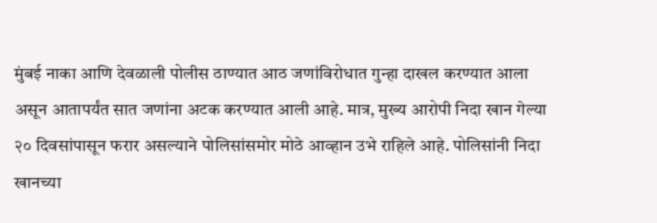मुंबई नाका आणि देवळाली पोलीस ठाण्यात आठ जणांविरोधात गुन्हा दाखल करण्यात आला असून आतापर्यंत सात जणांना अटक करण्यात आली आहे. मात्र, मुख्य आरोपी निदा खान गेल्या २० दिवसांपासून फरार असल्याने पोलिसांसमोर मोठे आव्हान उभे राहिले आहे. पोलिसांनी निदा खानच्या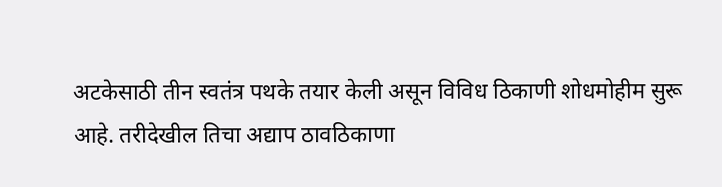अटकेसाठी तीन स्वतंत्र पथके तयार केली असून विविध ठिकाणी शोधमोहीम सुरू आहे. तरीदेखील तिचा अद्याप ठावठिकाणा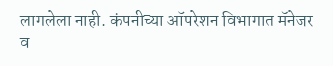लागलेला नाही. कंपनीच्या ऑपरेशन विभागात मॅनेजर व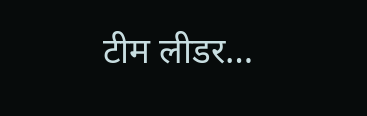टीम लीडर…